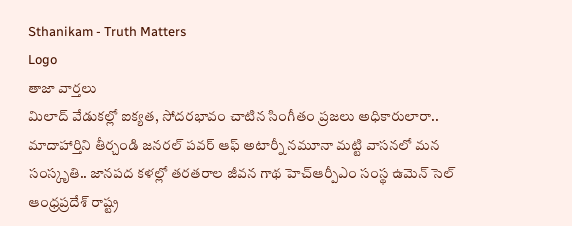Sthanikam - Truth Matters
Logo
తాజా వార్తలు
మిలాద్‌ వేడుకల్లో ఐక్యత, సోదరభావం చాటిన సింగీతం ప్రజలు అధికారులారా.. మాదాహార్తిని తీర్చండి జనరల్ పవర్ ఆఫ్ అటార్నీ నమూనా మట్టి వాసనలో మన సంస్కృతి.. జానపద కళల్లో తరతరాల జీవన గాథ హెచ్ఆర్పీఎం సంస్థ ఉమెన్ సెల్ ఆంధ్రప్రదేశ్ రాష్ట్ర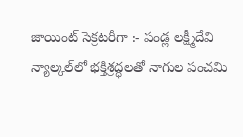జాయింట్ సెక్రటరీగా :- పండ్ల లక్ష్మీదేవి న్యాల్కల్‌లో భక్తిశ్రద్ధలతో నాగుల పంచమి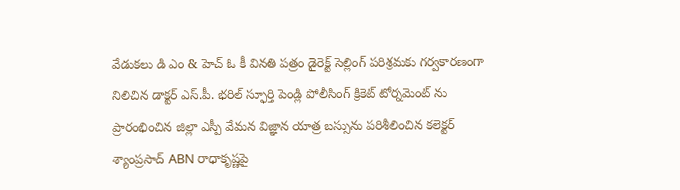వేడుకలు డి ఎం & హెచ్ ఓ కీ వినతి పత్రం డైరెక్ట్ సెల్లింగ్ పరిశ్రమకు గర్వకారణంగా నిలిచిన డాక్టర్ ఎస్.పీ. భరిల్ స్ఫూర్తి పెండ్లి పోలీసింగ్ క్రికెట్ టోర్నమెంట్ ను ప్రారంభించిన జిల్లా ఎస్పీ వేమన విజ్ఞాన యాత్ర బస్సును పరిశీలించిన కలెక్టర్ శ్యాంప్రసాద్ ABN రాధాకృష్ణపై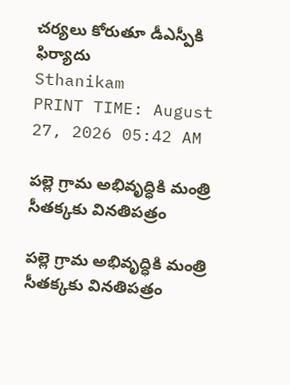చర్యలు కోరుతూ డీఎస్పీకి ఫిర్యాదు
Sthanikam
PRINT TIME: August 27, 2026 05:42 AM

పల్లె గ్రామ అభివృద్ధికి మంత్రి సీతక్కకు వినతిపత్రం

పల్లె గ్రామ అభివృద్ధికి మంత్రి సీతక్కకు వినతిపత్రం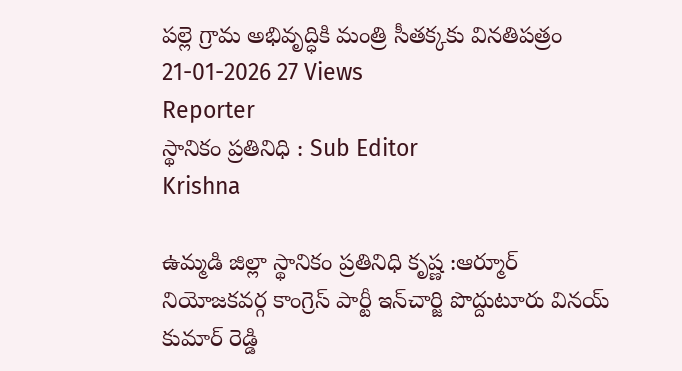పల్లె గ్రామ అభివృద్ధికి మంత్రి సీతక్కకు వినతిపత్రం
21-01-2026 27 Views
Reporter
స్థానికం ప్రతినిధి : Sub Editor
Krishna

ఉమ్మడి జిల్లా స్థానికం ప్రతినిధి కృష్ణ :ఆర్మూర్ నియోజకవర్గ కాంగ్రెస్ పార్టీ ఇన్‌చార్జి పొద్దుటూరు వినయ్ కుమార్ రెడ్డి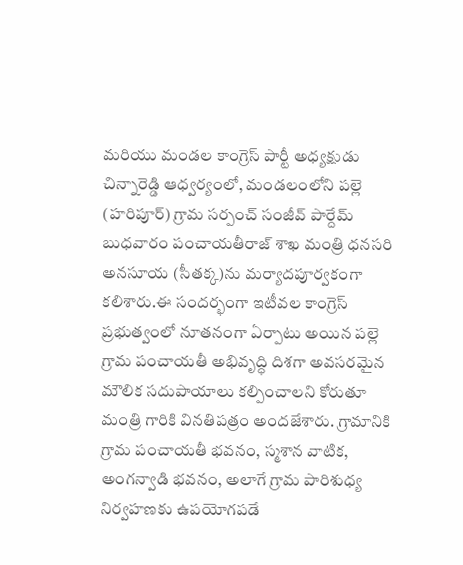మరియు మండల కాంగ్రెస్ పార్టీ అధ్యక్షుడు చిన్నారెడ్డి ఆధ్వర్యంలో, మండలంలోని పల్లె (హరిపూర్) గ్రామ సర్పంచ్ సంజీవ్ పార్దేమ్ బుధవారం పంచాయతీరాజ్ శాఖ మంత్రి ధనసరి అనసూయ (సీతక్క)ను మర్యాదపూర్వకంగా కలిశారు.ఈ సందర్భంగా ఇటీవల కాంగ్రెస్ ప్రభుత్వంలో నూతనంగా ఏర్పాటు అయిన పల్లె గ్రామ పంచాయతీ అభివృద్ధి దిశగా అవసరమైన మౌలిక సదుపాయాలు కల్పించాలని కోరుతూ మంత్రి గారికి వినతిపత్రం అందజేశారు. గ్రామానికి గ్రామ పంచాయతీ భవనం, స్మశాన వాటిక, అంగన్వాడి భవనం, అలాగే గ్రామ పారిశుధ్య నిర్వహణకు ఉపయోగపడే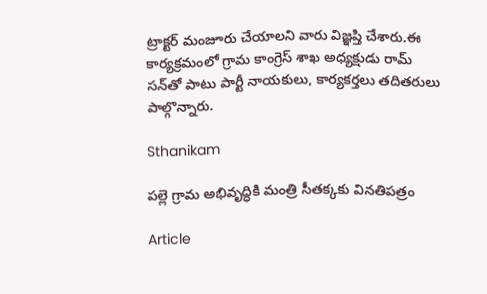ట్రాక్టర్ మంజూరు చేయాలని వారు విజ్ఞప్తి చేశారు.ఈ కార్యక్రమంలో గ్రామ కాంగ్రెస్ శాఖ అధ్యక్షుడు రామ్ సన్‌తో పాటు పార్టీ నాయకులు, కార్యకర్తలు తదితరులు పాల్గొన్నారు.

Sthanikam

పల్లె గ్రామ అభివృద్ధికి మంత్రి సీతక్కకు వినతిపత్రం

Article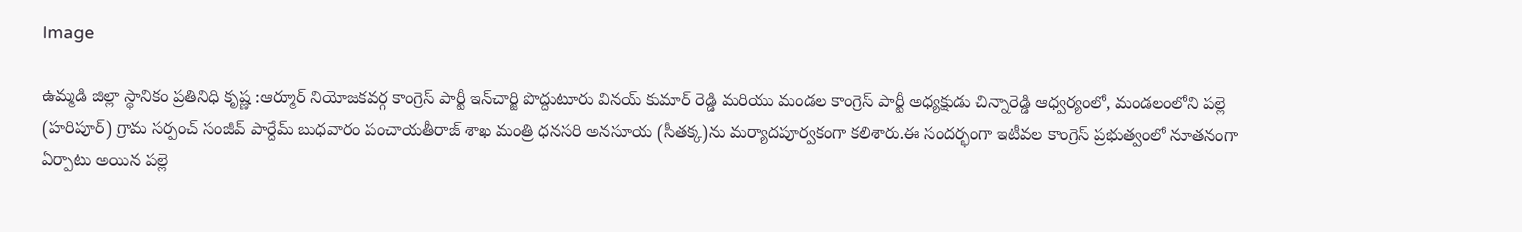Image

ఉమ్మడి జిల్లా స్థానికం ప్రతినిధి కృష్ణ :ఆర్మూర్ నియోజకవర్గ కాంగ్రెస్ పార్టీ ఇన్‌చార్జి పొద్దుటూరు వినయ్ కుమార్ రెడ్డి మరియు మండల కాంగ్రెస్ పార్టీ అధ్యక్షుడు చిన్నారెడ్డి ఆధ్వర్యంలో, మండలంలోని పల్లె (హరిపూర్) గ్రామ సర్పంచ్ సంజీవ్ పార్దేమ్ బుధవారం పంచాయతీరాజ్ శాఖ మంత్రి ధనసరి అనసూయ (సీతక్క)ను మర్యాదపూర్వకంగా కలిశారు.ఈ సందర్భంగా ఇటీవల కాంగ్రెస్ ప్రభుత్వంలో నూతనంగా ఏర్పాటు అయిన పల్లె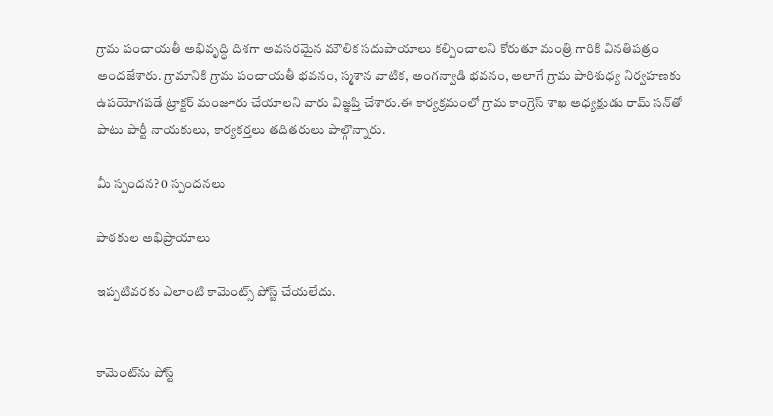గ్రామ పంచాయతీ అభివృద్ధి దిశగా అవసరమైన మౌలిక సదుపాయాలు కల్పించాలని కోరుతూ మంత్రి గారికి వినతిపత్రం అందజేశారు. గ్రామానికి గ్రామ పంచాయతీ భవనం, స్మశాన వాటిక, అంగన్వాడి భవనం, అలాగే గ్రామ పారిశుధ్య నిర్వహణకు ఉపయోగపడే ట్రాక్టర్ మంజూరు చేయాలని వారు విజ్ఞప్తి చేశారు.ఈ కార్యక్రమంలో గ్రామ కాంగ్రెస్ శాఖ అధ్యక్షుడు రామ్ సన్‌తో పాటు పార్టీ నాయకులు, కార్యకర్తలు తదితరులు పాల్గొన్నారు.

మీ స్పందన? 0 స్పందనలు

పాఠకుల అభిప్రాయాలు

ఇప్పటివరకు ఎలాంటి కామెంట్స్ పోస్ట్ చేయలేదు.


కామెంట్‌ను పోస్ట్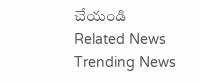చేయండి
Related News
Trending News